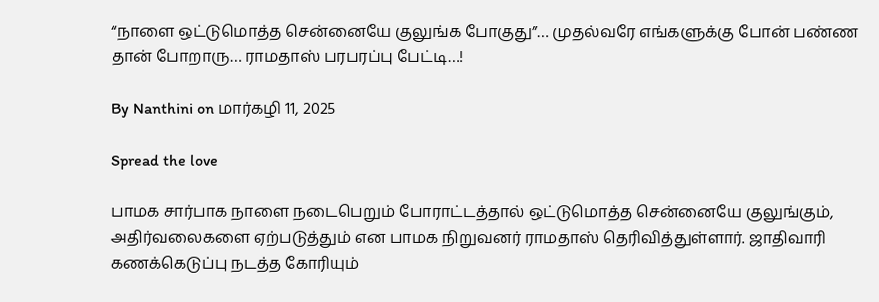“நாளை ஒட்டுமொத்த சென்னையே குலுங்க போகுது”… முதல்வரே எங்களுக்கு போன் பண்ண தான் போறாரு… ராமதாஸ் பரபரப்பு பேட்டி…!

By Nanthini on மார்கழி 11, 2025

Spread the love

பாமக சார்பாக நாளை நடைபெறும் போராட்டத்தால் ஒட்டுமொத்த சென்னையே குலுங்கும், அதிர்வலைகளை ஏற்படுத்தும் என பாமக நிறுவனர் ராமதாஸ் தெரிவித்துள்ளார். ஜாதிவாரி கணக்கெடுப்பு நடத்த கோரியும்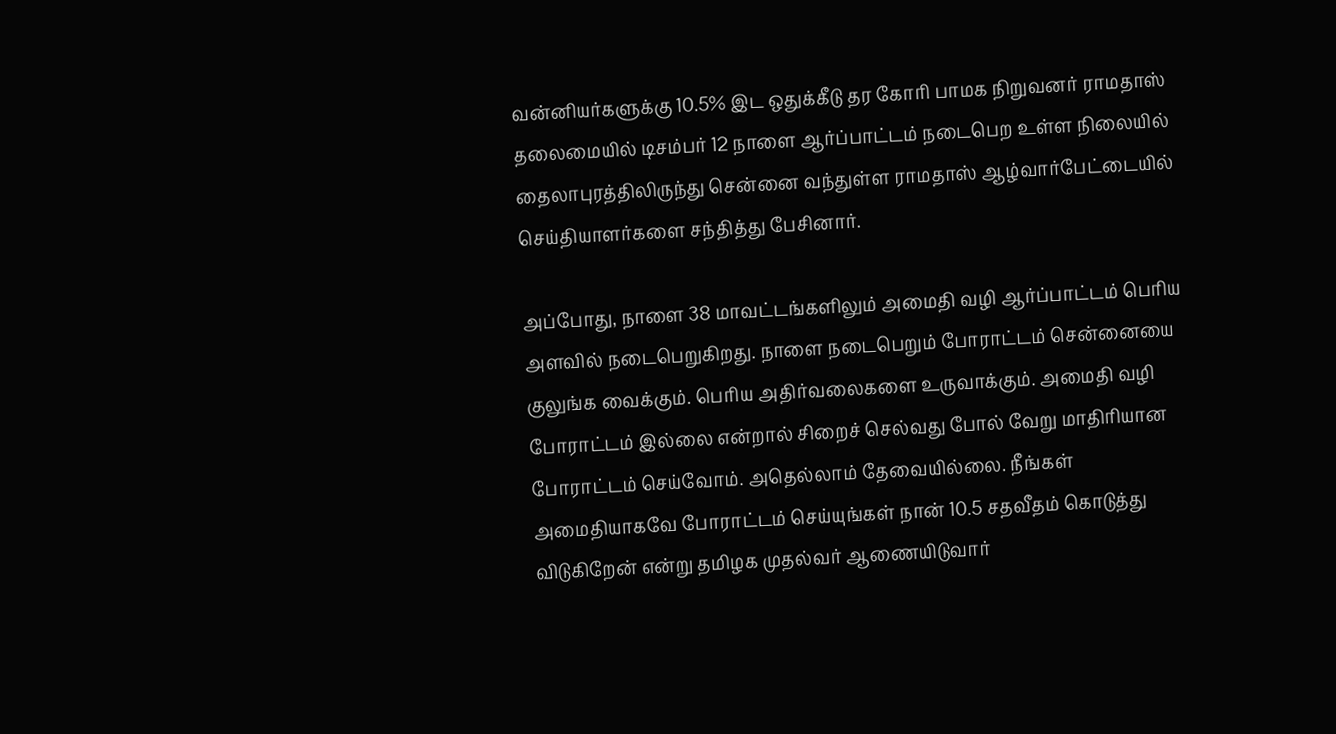வன்னியர்களுக்கு 10.5% இட ஒதுக்கீடு தர கோரி பாமக நிறுவனர் ராமதாஸ் தலைமையில் டிசம்பர் 12 நாளை ஆர்ப்பாட்டம் நடைபெற உள்ள நிலையில் தைலாபுரத்திலிருந்து சென்னை வந்துள்ள ராமதாஸ் ஆழ்வார்பேட்டையில் செய்தியாளர்களை சந்தித்து பேசினார்.

அப்போது, நாளை 38 மாவட்டங்களிலும் அமைதி வழி ஆர்ப்பாட்டம் பெரிய அளவில் நடைபெறுகிறது. நாளை நடைபெறும் போராட்டம் சென்னையை குலுங்க வைக்கும். பெரிய அதிர்வலைகளை உருவாக்கும். அமைதி வழி போராட்டம் இல்லை என்றால் சிறைச் செல்வது போல் வேறு மாதிரியான போராட்டம் செய்வோம். அதெல்லாம் தேவையில்லை. நீங்கள் அமைதியாகவே போராட்டம் செய்யுங்கள் நான் 10.5 சதவீதம் கொடுத்து விடுகிறேன் என்று தமிழக முதல்வர் ஆணையிடுவார்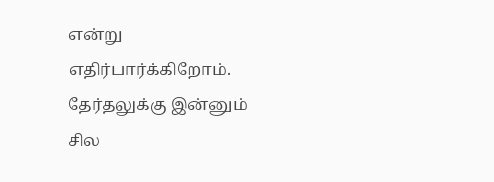என்று எதிர்பார்க்கிறோம். தேர்தலுக்கு இன்னும் சில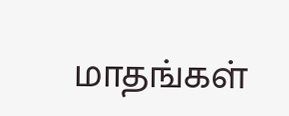மாதங்கள்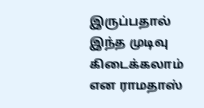இருப்பதால் இந்த முடிவு கிடைக்கலாம் என ராமதாஸ்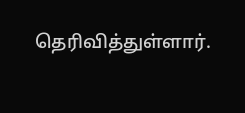தெரிவித்துள்ளார்.